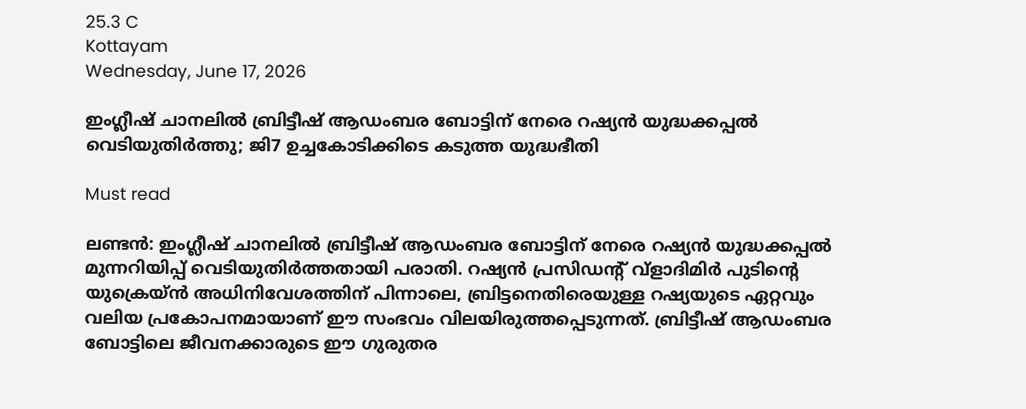25.3 C
Kottayam
Wednesday, June 17, 2026

ഇംഗ്ലീഷ് ചാനലിൽ ബ്രിട്ടീഷ് ആഡംബര ബോട്ടിന് നേരെ റഷ്യൻ യുദ്ധക്കപ്പൽ വെടിയുതിർത്തു; ജി7 ഉച്ചകോടിക്കിടെ കടുത്ത യുദ്ധഭീതി

Must read

ലണ്ടൻ: ഇംഗ്ലീഷ് ചാനലിൽ ബ്രിട്ടീഷ് ആഡംബര ബോട്ടിന് നേരെ റഷ്യൻ യുദ്ധക്കപ്പൽ മുന്നറിയിപ്പ് വെടിയുതിർത്തതായി പരാതി. റഷ്യൻ പ്രസിഡന്റ് വ്ളാദിമിർ പുടിന്റെ യുക്രെയ്ൻ അധിനിവേശത്തിന് പിന്നാലെ, ബ്രിട്ടനെതിരെയുള്ള റഷ്യയുടെ ഏറ്റവും വലിയ പ്രകോപനമായാണ് ഈ സംഭവം വിലയിരുത്തപ്പെടുന്നത്. ബ്രിട്ടീഷ് ആഡംബര ബോട്ടിലെ ജീവനക്കാരുടെ ഈ ഗുരുതര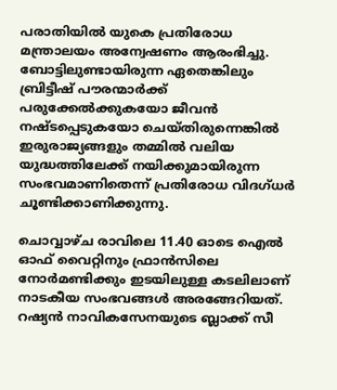പരാതിയിൽ യുകെ പ്രതിരോധ മന്ത്രാലയം അന്വേഷണം ആരംഭിച്ചു. ബോട്ടിലുണ്ടായിരുന്ന ഏതെങ്കിലും ബ്രിട്ടീഷ് പൗരന്മാർക്ക് പരുക്കേൽക്കുകയോ ജീവൻ നഷ്ടപ്പെടുകയോ ചെയ്തിരുന്നെങ്കിൽ ഇരുരാജ്യങ്ങളും തമ്മിൽ വലിയ യുദ്ധത്തിലേക്ക് നയിക്കുമായിരുന്ന സംഭവമാണിതെന്ന് പ്രതിരോധ വിദഗ്ധർ ചൂണ്ടിക്കാണിക്കുന്നു.

ചൊവ്വാഴ്ച രാവിലെ 11.40 ഓടെ ഐൽ ഓഫ് വൈറ്റിനും ഫ്രാൻസിലെ നോർമണ്ടിക്കും ഇടയിലുള്ള കടലിലാണ് നാടകീയ സംഭവങ്ങൾ അരങ്ങേറിയത്. റഷ്യൻ നാവികസേനയുടെ ബ്ലാക്ക് സീ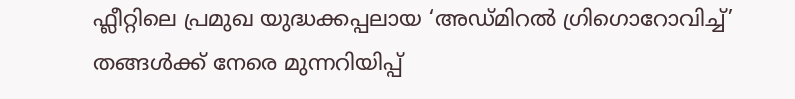ഫ്ലീറ്റിലെ പ്രമുഖ യുദ്ധക്കപ്പലായ ‘അഡ്മിറൽ ഗ്രിഗൊറോവിച്ച്’ തങ്ങൾക്ക് നേരെ മുന്നറിയിപ്പ്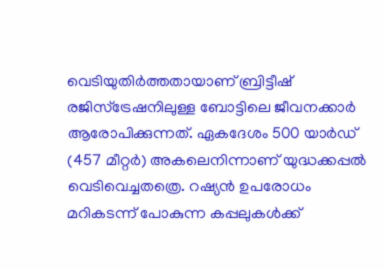വെടിയുതിർത്തതായാണ് ബ്രിട്ടീഷ് രജിസ്ട്രേഷനിലുള്ള ബോട്ടിലെ ജീവനക്കാർ ആരോപിക്കുന്നത്. ഏകദേശം 500 യാർഡ് (457 മീറ്റർ) അകലെനിന്നാണ് യുദ്ധക്കപ്പൽ വെടിവെച്ചതത്രെ. റഷ്യൻ ഉപരോധം മറികടന്ന് പോകുന്ന കപ്പലുകൾക്ക്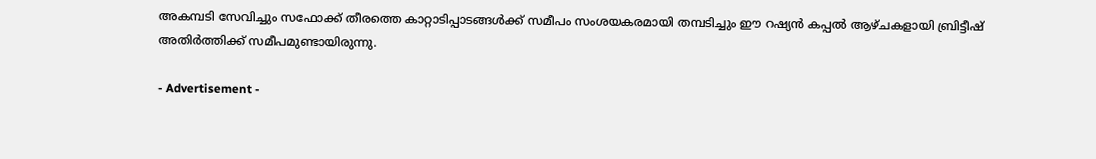അകമ്പടി സേവിച്ചും സഫോക്ക് തീരത്തെ കാറ്റാടിപ്പാടങ്ങൾക്ക് സമീപം സംശയകരമായി തമ്പടിച്ചും ഈ റഷ്യൻ കപ്പൽ ആഴ്ചകളായി ബ്രിട്ടീഷ് അതിർത്തിക്ക് സമീപമുണ്ടായിരുന്നു.

- Advertisement -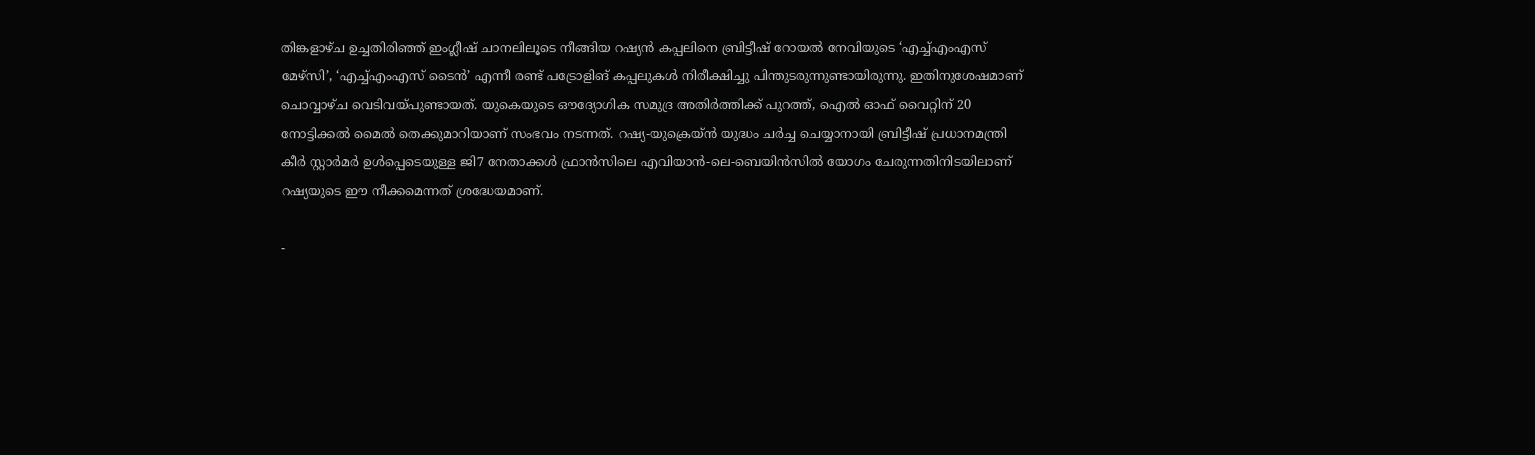തിങ്കളാഴ്ച ഉച്ചതിരിഞ്ഞ് ഇംഗ്ലീഷ് ചാനലിലൂടെ നീങ്ങിയ റഷ്യൻ കപ്പലിനെ ബ്രിട്ടീഷ് റോയൽ നേവിയുടെ ‘എച്ച്എംഎസ് മേഴ്സി’, ‘എച്ച്എംഎസ് ടൈൻ’ എന്നീ രണ്ട് പട്രോളിങ് കപ്പലുകൾ നിരീക്ഷിച്ചു പിന്തുടരുന്നുണ്ടായിരുന്നു. ഇതിനുശേഷമാണ് ചൊവ്വാഴ്ച വെടിവയ്പുണ്ടായത്. യുകെയുടെ ഔദ്യോഗിക സമുദ്ര അതിർത്തിക്ക് പുറത്ത്, ഐൽ ഓഫ് വൈറ്റിന് 20 നോട്ടിക്കൽ മൈൽ തെക്കുമാറിയാണ് സംഭവം നടന്നത്. റഷ്യ-യുക്രെയ്ൻ യുദ്ധം ചർച്ച ചെയ്യാനായി ബ്രിട്ടീഷ് പ്രധാനമന്ത്രി കീർ സ്റ്റാർമർ ഉൾപ്പെടെയുള്ള ജി7 നേതാക്കൾ ഫ്രാൻസിലെ എവിയാൻ-ലെ-ബെയിൻസിൽ യോഗം ചേരുന്നതിനിടയിലാണ് റഷ്യയുടെ ഈ നീക്കമെന്നത് ശ്രദ്ധേയമാണ്.

-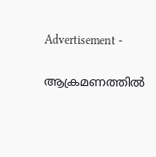Advertisement -

ആക്രമണത്തിൽ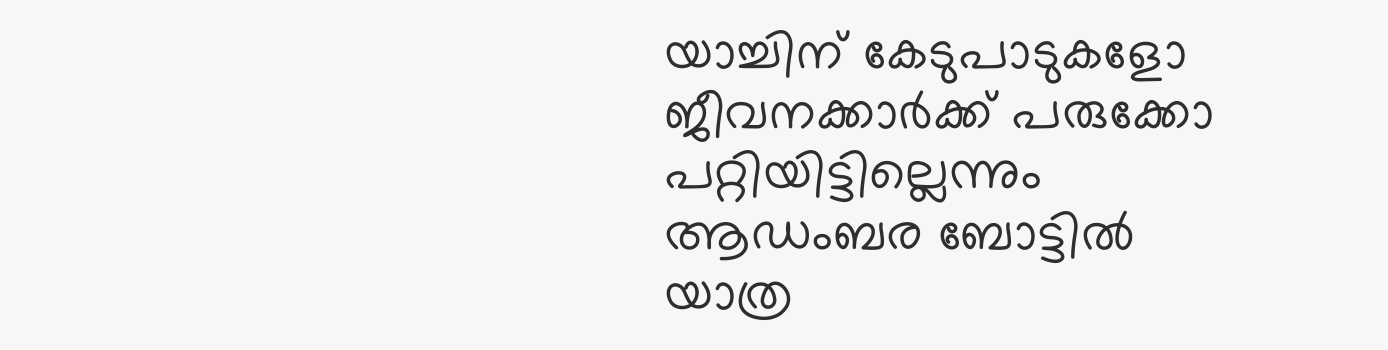യാച്ചിന് കേടുപാടുകളോ ജീവനക്കാർക്ക് പരുക്കോ പറ്റിയിട്ടില്ലെന്നും ആഡംബര ബോട്ടിൽ യാത്ര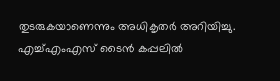തുടരുകയാണെന്നും അധികൃതർ അറിയിച്ചു. എച്ച്എംഎസ് ടൈൻ കപ്പലിൽ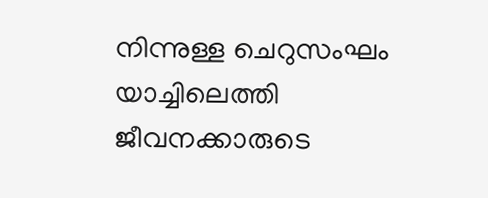നിന്നുള്ള ചെറുസംഘം യാച്ചിലെത്തി ജീവനക്കാരുടെ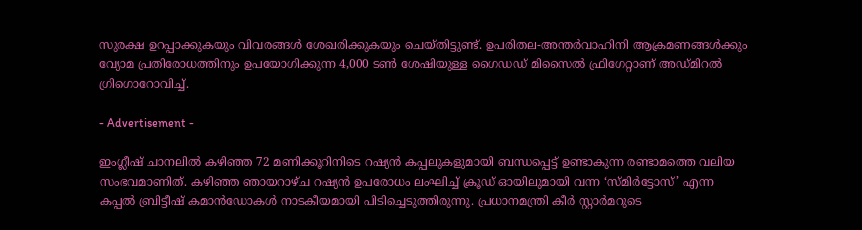സുരക്ഷ ഉറപ്പാക്കുകയും വിവരങ്ങൾ ശേഖരിക്കുകയും ചെയ്തിട്ടുണ്ട്. ഉപരിതല-അന്തർവാഹിനി ആക്രമണങ്ങൾക്കും വ്യോമ പ്രതിരോധത്തിനും ഉപയോഗിക്കുന്ന 4,000 ടൺ ശേഷിയുള്ള ഗൈഡഡ് മിസൈൽ ഫ്രിഗേറ്റാണ് അഡ്മിറൽ ഗ്രിഗൊറോവിച്ച്.

- Advertisement -

ഇംഗ്ലീഷ് ചാനലിൽ കഴിഞ്ഞ 72 മണിക്കൂറിനിടെ റഷ്യൻ കപ്പലുകളുമായി ബന്ധപ്പെട്ട് ഉണ്ടാകുന്ന രണ്ടാമത്തെ വലിയ സംഭവമാണിത്. കഴിഞ്ഞ ഞായറാഴ്ച റഷ്യൻ ഉപരോധം ലംഘിച്ച് ക്രൂഡ് ഓയിലുമായി വന്ന ‘സ്മിർട്ടോസ്’ എന്ന കപ്പൽ ബ്രിട്ടീഷ് കമാൻഡോകൾ നാടകീയമായി പിടിച്ചെടുത്തിരുന്നു. പ്രധാനമന്ത്രി കീർ സ്റ്റാർമറുടെ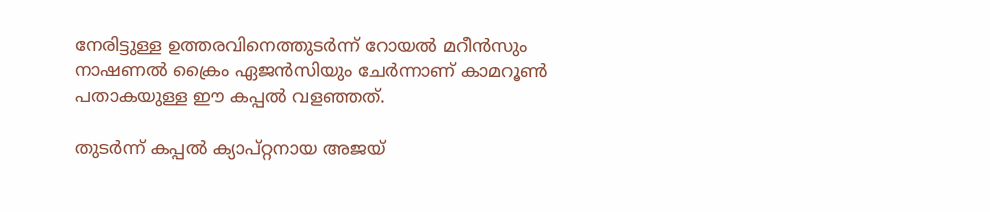നേരിട്ടുള്ള ഉത്തരവിനെത്തുടർന്ന് റോയൽ മറീൻസും നാഷണൽ ക്രൈം ഏജൻസിയും ചേർന്നാണ് കാമറൂൺ പതാകയുള്ള ഈ കപ്പൽ വളഞ്ഞത്.

തുടർന്ന് കപ്പൽ ക്യാപ്റ്റനായ അജയ്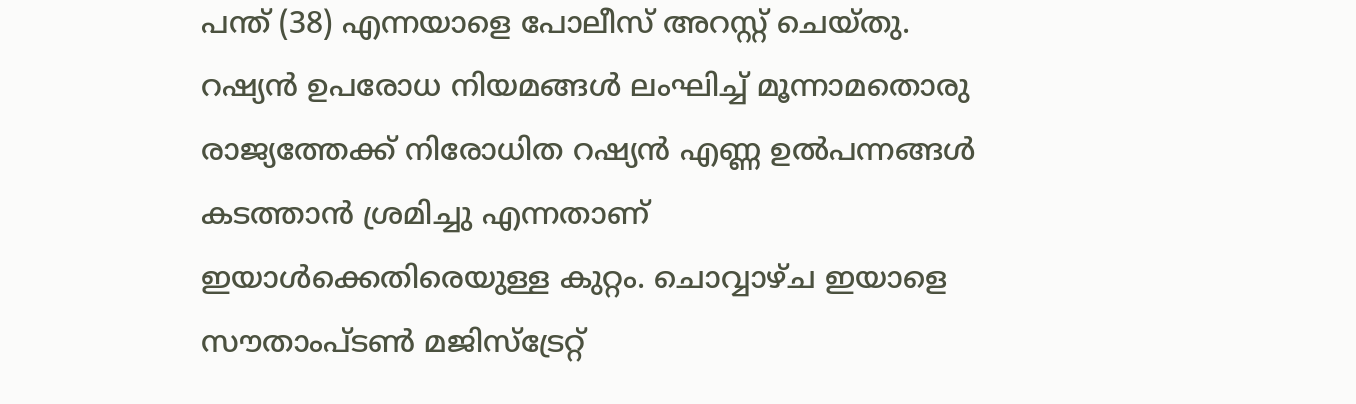പന്ത് (38) എന്നയാളെ പോലീസ് അറസ്റ്റ് ചെയ്തു. റഷ്യൻ ഉപരോധ നിയമങ്ങൾ ലംഘിച്ച് മൂന്നാമതൊരു രാജ്യത്തേക്ക് നിരോധിത റഷ്യൻ എണ്ണ ഉൽപന്നങ്ങൾ കടത്താൻ ശ്രമിച്ചു എന്നതാണ് ഇയാൾക്കെതിരെയുള്ള കുറ്റം. ചൊവ്വാഴ്ച ഇയാളെ സൗതാംപ്ടൺ മജിസ്‌ട്രേറ്റ്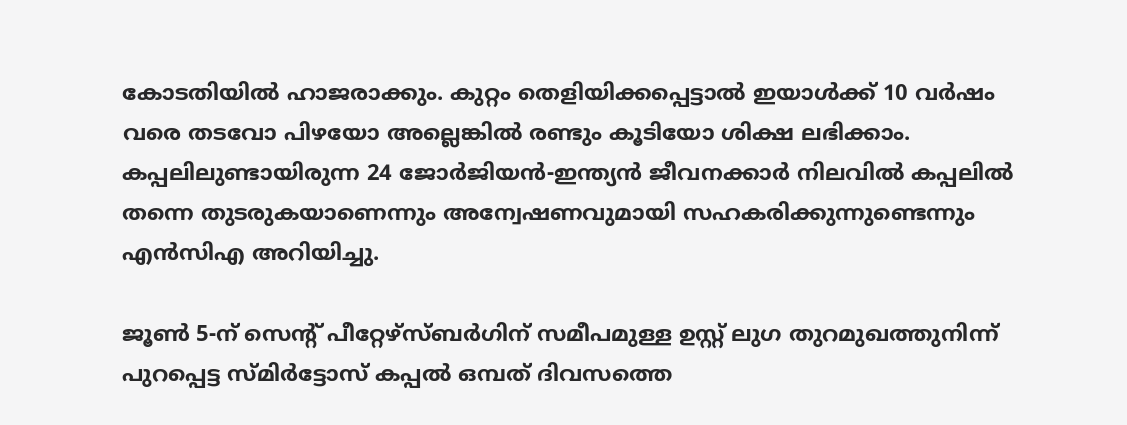കോടതിയിൽ ഹാജരാക്കും. കുറ്റം തെളിയിക്കപ്പെട്ടാൽ ഇയാൾക്ക് 10 വർഷം വരെ തടവോ പിഴയോ അല്ലെങ്കിൽ രണ്ടും കൂടിയോ ശിക്ഷ ലഭിക്കാം. കപ്പലിലുണ്ടായിരുന്ന 24 ജോർജിയൻ-ഇന്ത്യൻ ജീവനക്കാർ നിലവിൽ കപ്പലിൽ തന്നെ തുടരുകയാണെന്നും അന്വേഷണവുമായി സഹകരിക്കുന്നുണ്ടെന്നും എൻസിഎ അറിയിച്ചു.

ജൂൺ 5-ന് സെന്റ് പീറ്റേഴ്സ്ബർഗിന് സമീപമുള്ള ഉസ്റ്റ് ലുഗ തുറമുഖത്തുനിന്ന് പുറപ്പെട്ട സ്മിർട്ടോസ് കപ്പൽ ഒമ്പത് ദിവസത്തെ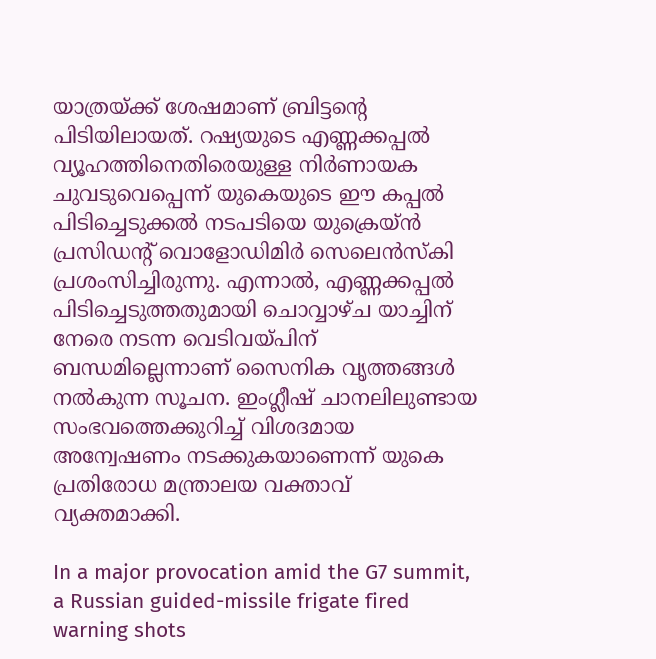യാത്രയ്ക്ക് ശേഷമാണ് ബ്രിട്ടന്റെ പിടിയിലായത്. റഷ്യയുടെ എണ്ണക്കപ്പൽ വ്യൂഹത്തിനെതിരെയുള്ള നിർണായക ചുവടുവെപ്പെന്ന് യുകെയുടെ ഈ കപ്പൽ പിടിച്ചെടുക്കൽ നടപടിയെ യുക്രെയ്ൻ പ്രസിഡന്റ് വൊളോഡിമിർ സെലെൻസ്കി പ്രശംസിച്ചിരുന്നു. എന്നാൽ, എണ്ണക്കപ്പൽ പിടിച്ചെടുത്തതുമായി ചൊവ്വാഴ്ച യാച്ചിന് നേരെ നടന്ന വെടിവയ്പിന് ബന്ധമില്ലെന്നാണ് സൈനിക വൃത്തങ്ങൾ നൽകുന്ന സൂചന. ഇംഗ്ലീഷ് ചാനലിലുണ്ടായ സംഭവത്തെക്കുറിച്ച് വിശദമായ അന്വേഷണം നടക്കുകയാണെന്ന് യുകെ പ്രതിരോധ മന്ത്രാലയ വക്താവ് വ്യക്തമാക്കി.

In a major provocation amid the G7 summit, a Russian guided-missile frigate fired warning shots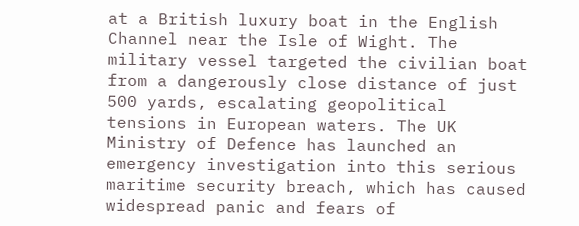at a British luxury boat in the English Channel near the Isle of Wight. The military vessel targeted the civilian boat from a dangerously close distance of just 500 yards, escalating geopolitical tensions in European waters. The UK Ministry of Defence has launched an emergency investigation into this serious maritime security breach, which has caused widespread panic and fears of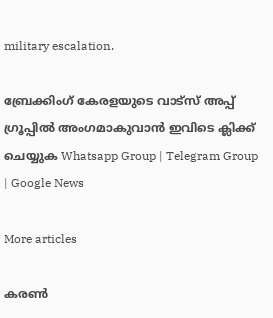military escalation.

ബ്രേക്കിംഗ് കേരളയുടെ വാട്സ് അപ്പ് ഗ്രൂപ്പിൽ അംഗമാകുവാൻ ഇവിടെ ക്ലിക്ക് ചെയ്യുക Whatsapp Group | Telegram Group | Google News

More articles

കരൺ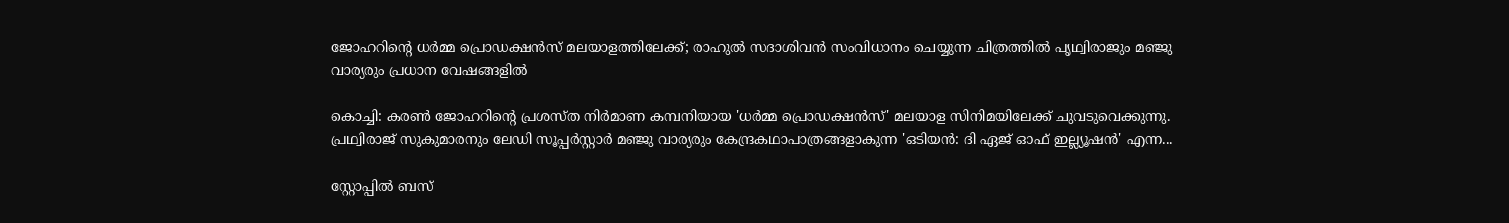ജോഹറിന്റെ ധർമ്മ പ്രൊഡക്ഷൻസ് മലയാളത്തിലേക്ക്; രാഹുൽ സദാശിവൻ സംവിധാനം ചെയ്യുന്ന ചിത്രത്തിൽ പൃഥ്വിരാജും മഞ്ജു വാര്യരും പ്രധാന വേഷങ്ങളിൽ

കൊച്ചി: കരൺ ജോഹറിന്റെ പ്രശസ്ത നിർമാണ കമ്പനിയായ 'ധർമ്മ പ്രൊഡക്ഷൻസ്' മലയാള സിനിമയിലേക്ക് ചുവടുവെക്കുന്നു. പ്രഥ്വിരാജ് സുകുമാരനും ലേഡി സൂപ്പർസ്റ്റാർ മഞ്ജു വാര്യരും കേന്ദ്രകഥാപാത്രങ്ങളാകുന്ന 'ഒടിയൻ: ദി ഏജ് ഓഫ് ഇല്ല്യൂഷൻ' എന്ന...

സ്റ്റോപ്പിൽ ബസ്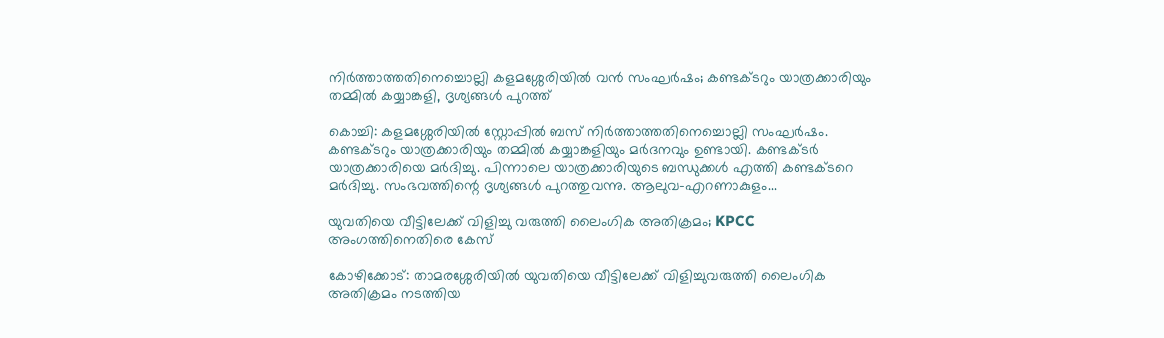നിർത്താത്തതിനെച്ചൊല്ലി കളമശ്ശേരിയിൽ വൻ സംഘർഷം; കണ്ടക്ടറും യാത്രക്കാരിയും തമ്മിൽ കയ്യാങ്കളി, ദൃശ്യങ്ങൾ പുറത്ത്

കൊച്ചി: കളമശ്ശേരിയിൽ സ്റ്റോപ്പിൽ ബസ് നിർത്താത്തതിനെച്ചൊല്ലി സംഘർഷം. കണ്ടക്ടറും യാത്രക്കാരിയും തമ്മിൽ കയ്യാങ്കളിയും മർദനവും ഉണ്ടായി. കണ്ടക്ടർ യാത്രക്കാരിയെ മർദിച്ചു. പിന്നാലെ യാത്രക്കാരിയുടെ ബന്ധുക്കൾ എത്തി കണ്ടക്ടറെ മർദിച്ചു. സംഭവത്തിന്റെ ദൃശ്യങ്ങൾ പുറത്തുവന്നു. ആലുവ-എറണാകുളം...

യുവതിയെ വീട്ടിലേക്ക് വിളിച്ചു വരുത്തി ലൈംഗിക അതിക്രമം; KPCC അംഗത്തിനെതിരെ കേസ്

കോഴിക്കോട്: താമരശ്ശേരിയിൽ യുവതിയെ വീട്ടിലേക്ക് വിളിച്ചുവരുത്തി ലൈംഗിക അതിക്രമം നടത്തിയ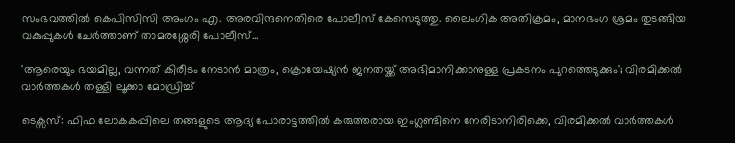സംഭവത്തിൽ കെപിസിസി അംഗം എ. അരവിന്ദനെതിരെ പോലീസ് കേസെടുത്തു. ലൈംഗിക അതിക്രമം, മാനഭംഗ ശ്രമം തുടങ്ങിയ വകുപ്പുകൾ ചേർത്താണ് താമരശ്ശേരി പോലീസ്...

'ആരെയും ഭയമില്ല, വന്നത് കിരീടം നേടാൻ മാത്രം, ക്രൊയേഷ്യൻ ജനതയ്ക്ക് അഭിമാനിക്കാനുള്ള പ്രകടനം പുറത്തെടുക്കും'; വിരമിക്കൽ വാർത്തകൾ തള്ളി ലൂക്കാ മോഡ്രിച്ച്

ടെക്സസ്: ഫിഫ ലോകകപ്പിലെ തങ്ങളുടെ ആദ്യ പോരാട്ടത്തിൽ കരുത്തരായ ഇംഗ്ലണ്ടിനെ നേരിടാനിരിക്കെ, വിരമിക്കൽ വാർത്തകൾ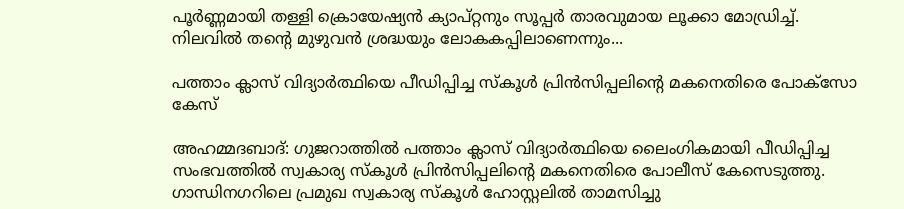പൂർണ്ണമായി തള്ളി ക്രൊയേഷ്യൻ ക്യാപ്റ്റനും സൂപ്പർ താരവുമായ ലൂക്കാ മോഡ്രിച്ച്. നിലവിൽ തന്റെ മുഴുവൻ ശ്രദ്ധയും ലോകകപ്പിലാണെന്നും...

പത്താം ക്ലാസ് വിദ്യാര്‍ത്ഥിയെ പീഡിപ്പിച്ച സ്‌കൂള്‍ പ്രിന്‍സിപ്പലിന്റെ മകനെതിരെ പോക്‌സോ കേസ്

അഹമ്മദബാദ്: ഗുജറാത്തില്‍ പത്താം ക്ലാസ് വിദ്യാര്‍ത്ഥിയെ ലൈംഗികമായി പീഡിപ്പിച്ച സംഭവത്തില്‍ സ്വകാര്യ സ്‌കൂള്‍ പ്രിന്‍സിപ്പലിന്റെ മകനെതിരെ പോലീസ് കേസെടുത്തു. ഗാന്ധിനഗറിലെ പ്രമുഖ സ്വകാര്യ സ്‌കൂള്‍ ഹോസ്റ്റലില്‍ താമസിച്ചു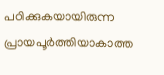പഠിക്കുകയായിരുന്ന പ്രായപൂര്‍ത്തിയാകാത്ത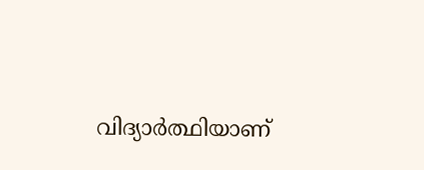വിദ്യാര്‍ത്ഥിയാണ്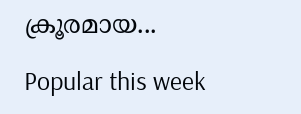ക്രൂരമായ...

Popular this week